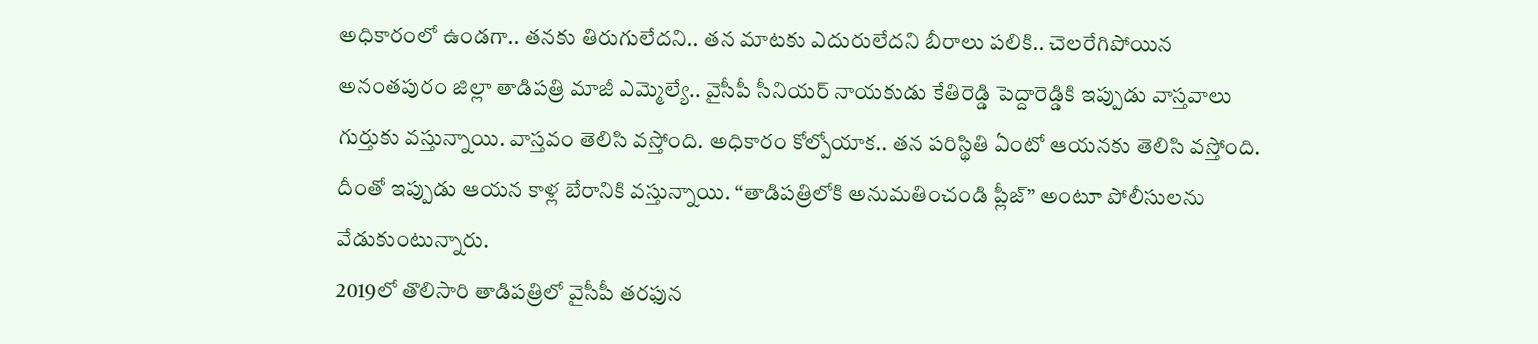అధికారంలో ఉండగా.. తనకు తిరుగులేదని.. తన మాటకు ఎదురులేదని బీరాలు పలికి.. చెలరేగిపోయిన అనంతపురం జిల్లా తాడిపత్రి మాజీ ఎమ్మెల్యే.. వైసీపీ సీనియర్ నాయకుడు కేతిరెడ్డి పెద్దారెడ్డికి ఇప్పుడు వాస్తవాలు గుర్తుకు వస్తున్నాయి. వాస్తవం తెలిసి వస్తోంది. అధికారం కోల్పోయాక.. తన పరిస్థితి ఏంటో ఆయనకు తెలిసి వస్తోంది. దీంతో ఇప్పుడు ఆయన కాళ్ల బేరానికి వస్తున్నాయి. “తాడిపత్రిలోకి అనుమతించండి ప్లీజ్” అంటూ పోలీసులను వేడుకుంటున్నారు.
2019లో తొలిసారి తాడిపత్రిలో వైసీపీ తరఫున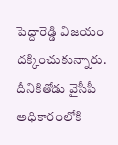పెద్దారెడ్డి విజయం దక్కించుకున్నారు. దీనికితోడు వైసీపీ అధికారంలోకి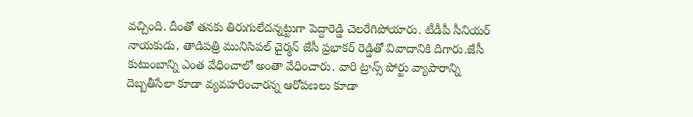వచ్చింది. దీంతో తనకు తిరుగులేదన్నట్టుగా పెద్దారెడ్డి చెలరేగిపోయారు. టీడీపీ సీనియర్ నాయకుడు, తాడిపత్రి మునిసిపల్ చైర్మన్ జేసీ ప్రభాకర్ రెడ్డితో వివాదానికి దిగారు.జేసీ కుటుంబాన్ని ఎంత వేధించాలో అంతా వేధించారు. వారి ట్రాన్స్ పోర్టు వ్యాపారాన్ని దెబ్బతీసేలా కూడా వ్యవహరించారన్న ఆరోపణలు కూడా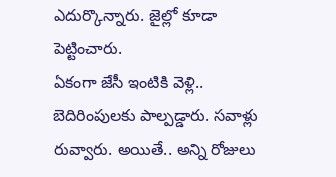ఎదుర్కొన్నారు. జైల్లో కూడా పెట్టించారు.
ఏకంగా జేసీ ఇంటికి వెళ్లి.. బెదిరింపులకు పాల్పడ్డారు. సవాళ్లు రువ్వారు. అయితే.. అన్ని రోజులు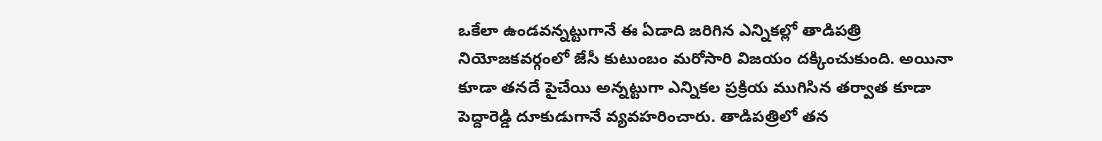ఒకేలా ఉండవన్నట్టుగానే ఈ ఏడాది జరిగిన ఎన్నికల్లో తాడిపత్రి నియోజకవర్గంలో జేసీ కుటుంబం మరోసారి విజయం దక్కించుకుంది. అయినా కూడా తనదే పైచేయి అన్నట్టుగా ఎన్నికల ప్రక్రియ ముగిసిన తర్వాత కూడా పెద్దారెడ్డి దూకుడుగానే వ్యవహరించారు. తాడిపత్రిలో తన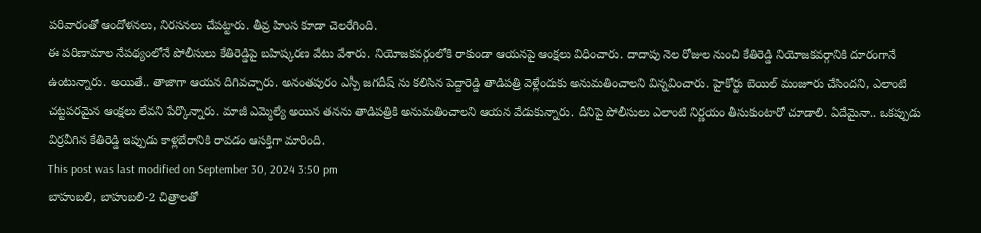పరివారంతో ఆందోళనలు, నిరసనలు చేపట్టారు. తీవ్ర హింస కూడా చెలరేగింది.
ఈ పరిణామాల నేపథ్యంలోనే పోలీసులు కేతిరెడ్డిపై బహిష్కరణ వేటు వేశారు. నియోజకవర్గంలోకి రాకుండా ఆయనపై ఆంక్షలు విధించారు. దాదాపు నెల రోజుల నుంచి కేతిరెడ్డి నియోజకవర్గానికి దూరంగానే ఉంటున్నారు. అయితే.. తాజాగా ఆయన దిగివచ్చారు. అనంతపురం ఎస్పీ జగదీష్ ను కలిసిన పెద్దారెడ్డి తాడిపత్రి వెళ్లేందుకు అనుమతించాలని విన్నవించారు. హైకోర్టు బెయిల్ మంజూరు చేసిందని, ఎలాంటి చట్టపరమైన ఆంక్షలు లేవని పేర్కొన్నారు. మాజీ ఎమ్మెల్యే అయిన తనను తాడిపత్రికి అనుమతించాలని ఆయన వేడుకున్నారు. దీనిపై పోలీసులు ఎలాంటి నిర్ణయం తీసుకుంటారో చూడాలి. ఏదేమైనా.. ఒకప్పుడు విర్రవీగిన కేతిరెడ్డి ఇప్పుడు కాళ్లబేరానికి రావడం ఆసక్తిగా మారింది.
This post was last modified on September 30, 2024 3:50 pm
బాహుబలి, బాహుబలి-2 చిత్రాలతో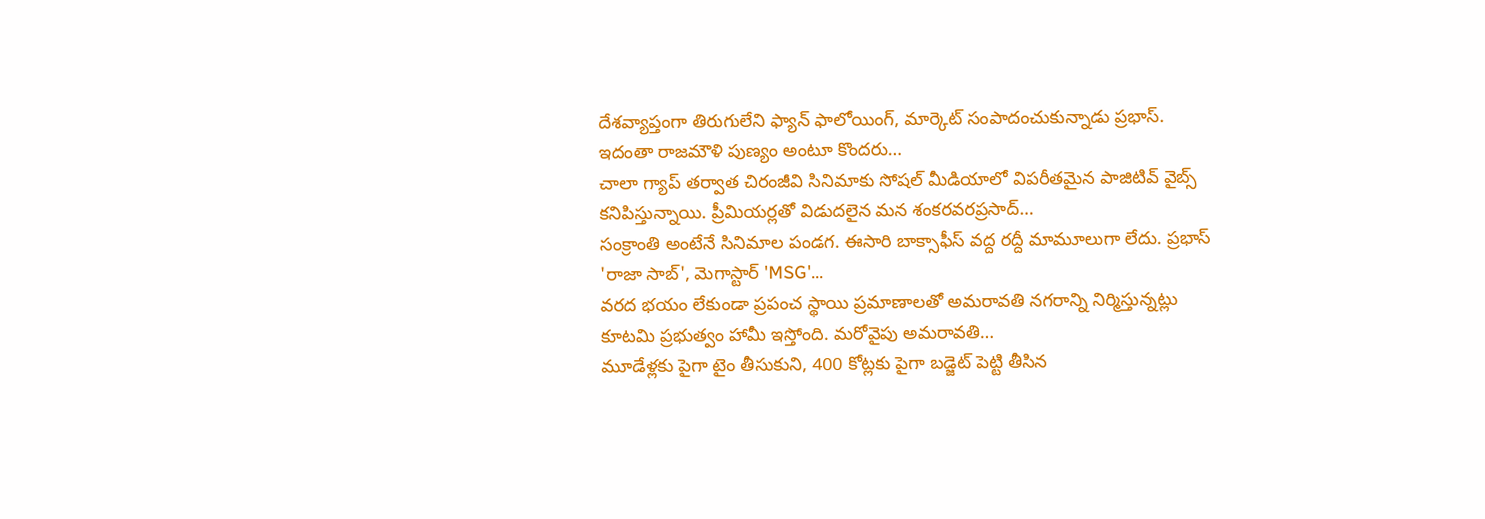దేశవ్యాప్తంగా తిరుగులేని ఫ్యాన్ ఫాలోయింగ్, మార్కెట్ సంపాదంచుకున్నాడు ప్రభాస్. ఇదంతా రాజమౌళి పుణ్యం అంటూ కొందరు…
చాలా గ్యాప్ తర్వాత చిరంజీవి సినిమాకు సోషల్ మీడియాలో విపరీతమైన పాజిటివ్ వైబ్స్ కనిపిస్తున్నాయి. ప్రీమియర్లతో విడుదలైన మన శంకరవరప్రసాద్…
సంక్రాంతి అంటేనే సినిమాల పండగ. ఈసారి బాక్సాఫీస్ వద్ద రద్దీ మామూలుగా లేదు. ప్రభాస్ 'రాజా సాబ్', మెగాస్టార్ 'MSG'…
వరద భయం లేకుండా ప్రపంచ స్థాయి ప్రమాణాలతో అమరావతి నగరాన్ని నిర్మిస్తున్నట్లు కూటమి ప్రభుత్వం హామీ ఇస్తోంది. మరోవైపు అమరావతి…
మూడేళ్లకు పైగా టైం తీసుకుని, 400 కోట్లకు పైగా బడ్జెట్ పెట్టి తీసిన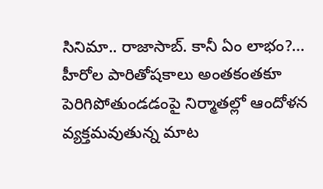సినిమా.. రాజాసాబ్. కానీ ఏం లాభం?…
హీరోల పారితోషకాలు అంతకంతకూ పెరిగిపోతుండడంపై నిర్మాతల్లో ఆందోళన వ్యక్తమవుతున్న మాట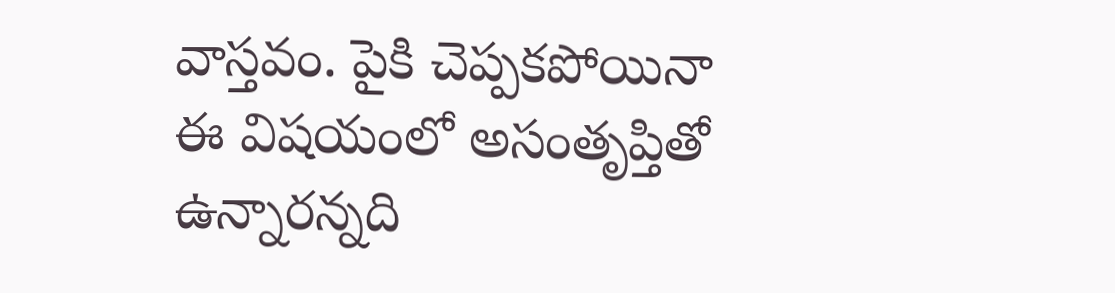వాస్తవం. పైకి చెప్పకపోయినా ఈ విషయంలో అసంతృప్తితో ఉన్నారన్నది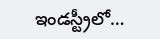ఇండస్ట్రీలో…